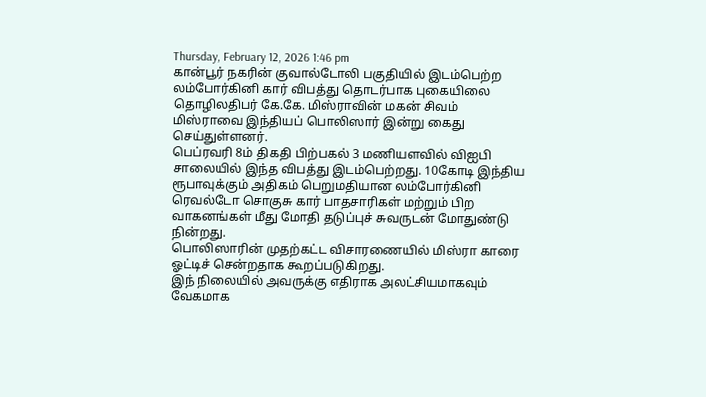Thursday, February 12, 2026 1:46 pm
கான்பூர் நகரின் குவால்டோலி பகுதியில் இடம்பெற்ற லம்போர்கினி கார் விபத்து தொடர்பாக புகையிலை தொழிலதிபர் கே.கே. மிஸ்ராவின் மகன் சிவம் மிஸ்ராவை இந்தியப் பொலிஸார் இன்று கைது செய்துள்ளனர்.
பெப்ரவரி 8ம் திகதி பிற்பகல் 3 மணியளவில் விஐபி சாலையில் இந்த விபத்து இடம்பெற்றது. 10கோடி இந்திய ரூபாவுக்கும் அதிகம் பெறுமதியான லம்போர்கினி ரெவல்டோ சொகுசு கார் பாதசாரிகள் மற்றும் பிற வாகனங்கள் மீது மோதி தடுப்புச் சுவருடன் மோதுண்டு நின்றது.
பொலிஸாரின் முதற்கட்ட விசாரணையில் மிஸ்ரா காரை ஓட்டிச் சென்றதாக கூறப்படுகிறது.
இந் நிலையில் அவருக்கு எதிராக அலட்சியமாகவும் வேகமாக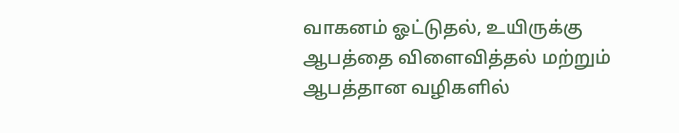வாகனம் ஓட்டுதல், உயிருக்கு ஆபத்தை விளைவித்தல் மற்றும் ஆபத்தான வழிகளில்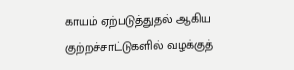காயம் ஏற்படுத்துதல் ஆகிய குற்றச்சாட்டுகளில் வழக்குத்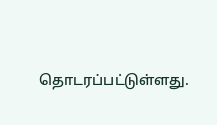தொடரப்பட்டுள்ளது.